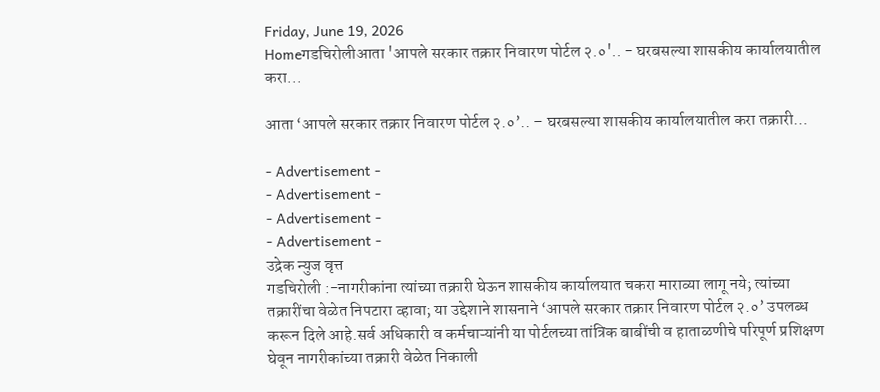Friday, June 19, 2026
Homeगडचिरोलीआता 'आपले सरकार तक्रार निवारण पोर्टल २.०'.. - घरबसल्या शासकीय कार्यालयातील करा...

आता ‘आपले सरकार तक्रार निवारण पोर्टल २.०’.. – घरबसल्या शासकीय कार्यालयातील करा तक्रारी…

- Advertisement -
- Advertisement -
- Advertisement -
- Advertisement -
उद्रेक न्युज वृत्त
गडचिरोली :-नागरीकांना त्यांच्या तक्रारी घेऊन शासकीय कार्यालयात चकरा माराव्या लागू नये; त्यांच्या तक्रारींचा वेळेत निपटारा व्हावा; या उद्देशाने शासनाने ‘आपले सरकार तक्रार निवारण पोर्टल २.०’ उपलब्ध करून दिले आहे.सर्व अधिकारी व कर्मचाऱ्यांनी या पोर्टलच्या तांत्रिक बाबींची व हाताळणीचे परिपूर्ण प्रशिक्षण घेवून नागरीकांच्या तक्रारी वेळेत निकाली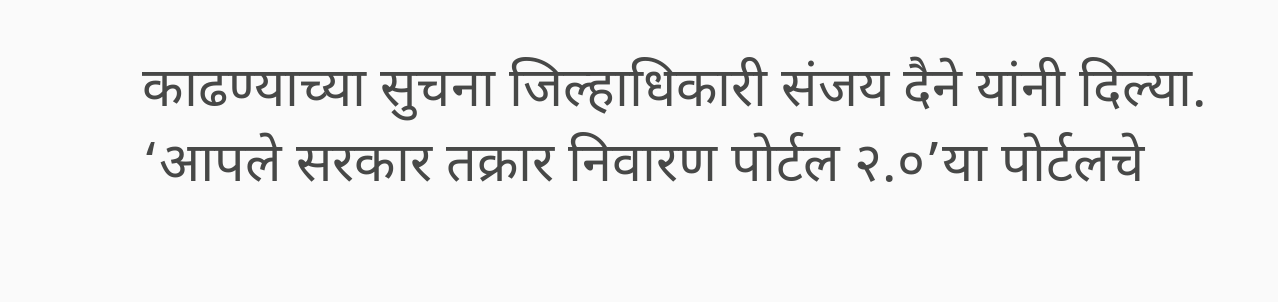काढण्याच्या सुचना जिल्हाधिकारी संजय दैने यांनी दिल्या.
‘आपले सरकार तक्रार निवारण पोर्टल २.०’या पोर्टलचे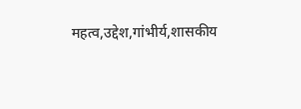महत्व,उद्देश,गांभीर्य,शासकीय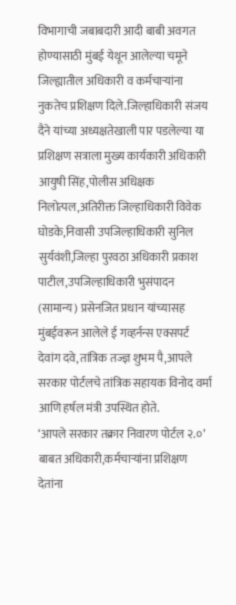विभागाची जबाबदारी आदी बाबी अवगत होण्यासाठी मुंबई येथून आलेल्या चमूने जिल्ह्यातील अधिकारी व कर्मचाऱ्यांना नुकतेच प्रशिक्षण दिले.जिल्हाधिकारी संजय दैने यांच्या अध्यक्षतेखाली पार पडलेल्या या प्रशिक्षण सत्राला मुख्य कार्यकारी अधिकारी आयुषी सिंह,पोलीस अधिक्षक निलोत्पल,अतिरीक्त जिल्हाधिकारी विवेक घोडके,निवासी उपजिल्हाधिकारी सुनिल सुर्यवंशी,जिल्हा पुरवठा अधिकारी प्रकाश पाटील,उपजिल्हाधिकारी भुसंपादन (सामान्य) प्रसेनजित प्रधान यांच्यासह मुंबईवरून आलेले ई गव्हर्नन्स एक्सपर्ट देवांग दवे,तांत्रिक तज्ज्ञ शुभम पै,आपले सरकार पोर्टलचे तांत्रिक सहायक विनोद वर्मा आणि हर्षल मंत्री उपस्थित होते.
‘आपले सरकार तक्रार निवारण पोर्टल २.०’ बाबत अधिकारी,कर्मचाऱ्यांना प्रशिक्षण देतांना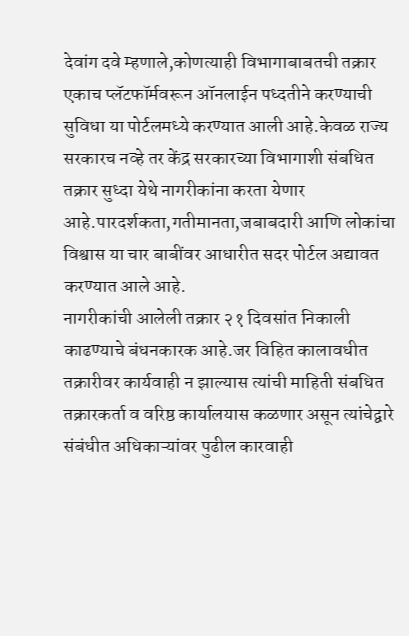देवांग दवे म्हणाले,कोणत्याही विभागाबाबतची तक्रार एकाच प्लॅटफॉर्मवरून ऑनलाईन पध्दतीने करण्याची सुविधा या पोर्टलमध्ये करण्यात आली आहे.केवळ राज्य सरकारच नव्हे तर केंद्र सरकारच्या विभागाशी संबधित तक्रार सुध्दा येथे नागरीकांना करता येणार आहे.पारदर्शकता,गतीमानता,जबाबदारी आणि लोकांचा विश्वास या चार बाबींवर आधारीत सदर पोर्टल अद्यावत करण्यात आले आहे.
नागरीकांची आलेली तक्रार २१ दिवसांत निकाली काढण्याचे बंधनकारक आहे.जर विहित कालावधीत तक्रारीवर कार्यवाही न झाल्यास त्यांची माहिती संबधित तक्रारकर्ता व वरिष्ठ कार्यालयास कळणार असून त्यांचेद्वारे संबंधीत अधिकाऱ्यांवर पुढील कारवाही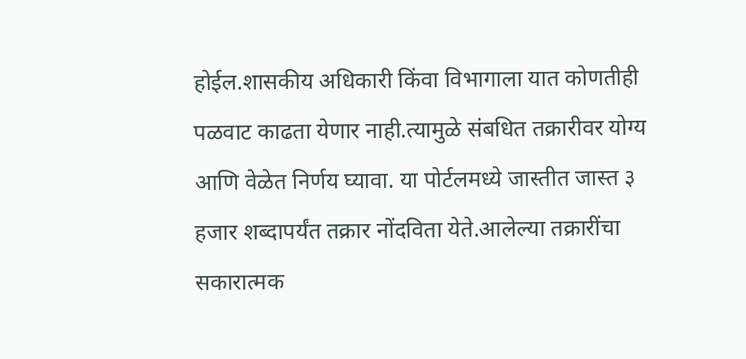होईल.शासकीय अधिकारी किंवा विभागाला यात कोणतीही पळवाट काढता येणार नाही.त्यामुळे संबधित तक्रारीवर योग्य आणि वेळेत निर्णय घ्यावा. या पोर्टलमध्ये जास्तीत जास्त ३ हजार शब्दापर्यंत तक्रार नोंदविता येते.आलेल्या तक्रारींचा सकारात्मक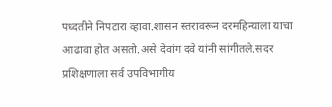पध्दतीने निपटारा व्हावा.शासन स्तरावरून दरमहिन्याला याचा आढावा होत असतो.असे देवांग दवे यांनी सांगीतले.सदर प्रशिक्षणाला सर्व उपविभागीय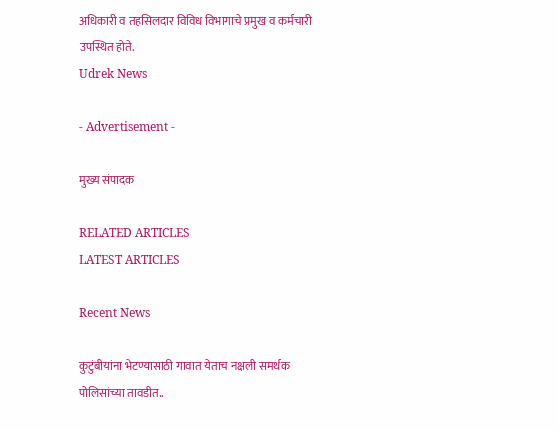अधिकारी व तहसिलदार विविध विभागाचे प्रमुख व कर्मचारी उपस्थित होते.
Udrek News

- Advertisement -

मुख्य संपादक

RELATED ARTICLES
LATEST ARTICLES

Recent News

कुटुंबीयांना भेटण्यासाठी गावात येताच नक्षली समर्थक पोलिसांच्या तावडीत..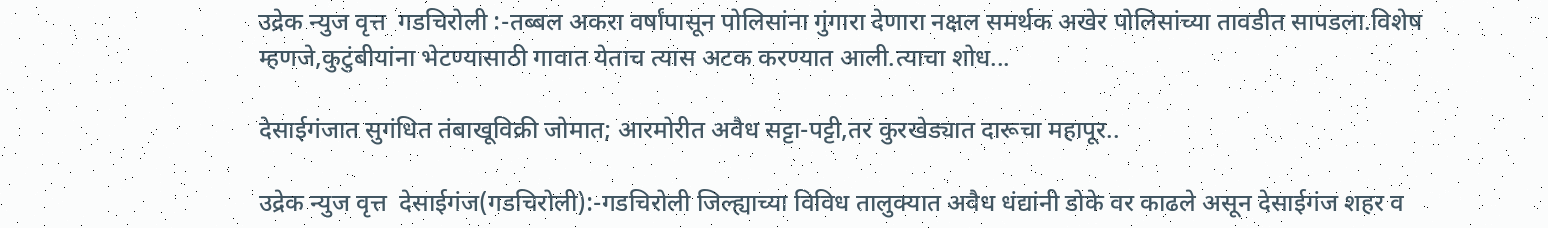उद्रेक न्युज वृत्त  गडचिरोली :-तब्बल अकरा वर्षांपासून पोलिसांना गुंगारा देणारा नक्षल समर्थक अखेर पोलिसांच्या तावडीत सापडला.विशेष म्हणजे,कुटुंबीयांना भेटण्यासाठी गावात येताच त्यास अटक करण्यात आली.त्याचा शोध...

देसाईगंजात सुगंधित तंबाखूविक्री जोमात; आरमोरीत अवैध सट्टा-पट्टी,तर कुरखेड्यात दारूचा महापूर..

उद्रेक न्युज वृत्त  देसाईगंज(गडचिरोली):-गडचिरोली जिल्ह्याच्या विविध तालुक्यात अवैध धंद्यांनी डोके वर काढले असून देसाईगंज शहर व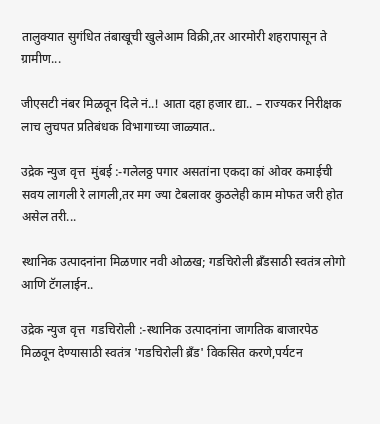तालुक्यात सुगंधित तंबाखूची खुलेआम विक्री,तर आरमोरी शहरापासून ते ग्रामीण...

जीएसटी नंबर मिळवून दिले नं..! आता दहा हजार द्या.. – राज्यकर निरीक्षक लाच लुचपत प्रतिबंधक विभागाच्या जाळ्यात..

उद्रेक न्युज वृत्त  मुंबई :-गलेलठ्ठ पगार असतांना एकदा कां ओवर कमाईची सवय लागली रे लागली,तर मग ज्या टेबलावर कुठलेही काम मोफत जरी होत असेल तरी...

स्थानिक उत्पादनांना मिळणार नवी ओळख; गडचिरोली ब्रँडसाठी स्वतंत्र लोगो आणि टॅगलाईन..

उद्रेक न्युज वृत्त  गडचिरोली :-स्थानिक उत्पादनांना जागतिक बाजारपेठ मिळवून देण्यासाठी स्वतंत्र 'गडचिरोली ब्रँड' विकसित करणे,पर्यटन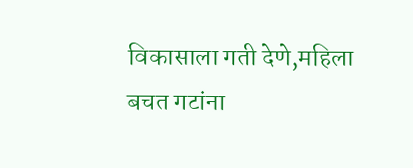विकासाला गती देणे,महिला बचत गटांना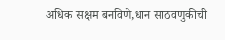अधिक सक्षम बनविणे,धान साठवणुकीची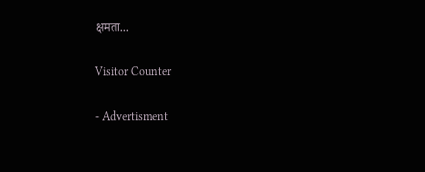क्षमता...

Visitor Counter

- Advertisment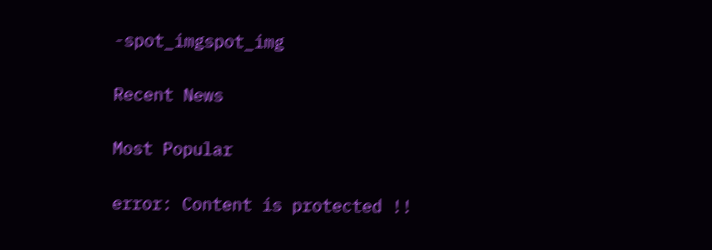-spot_imgspot_img

Recent News

Most Popular

error: Content is protected !!